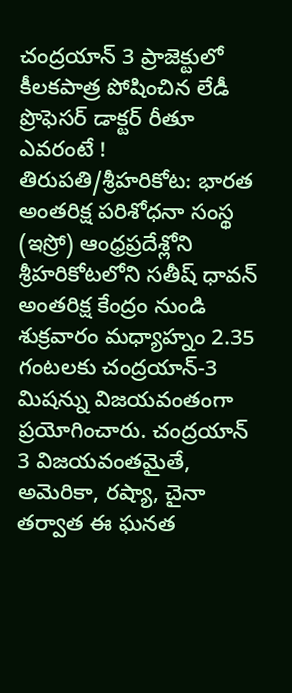చంద్రయాన్ 3 ప్రాజెక్టులో కీలకపాత్ర పోషించిన లేడీ ప్రొఫెసర్ డాక్టర్ రీతూ ఎవరంటే !
తిరుపతి/శ్రీహరికోట: భారత అంతరిక్ష పరిశోధనా సంస్థ (ఇస్రో) ఆంధ్రప్రదేశ్లోని శ్రీహరికోటలోని సతీష్ ధావన్ అంతరిక్ష కేంద్రం నుండి శుక్రవారం మధ్యాహ్నం 2.35 గంటలకు చంద్రయాన్-3 మిషన్ను విజయవంతంగా ప్రయోగించారు. చంద్రయాన్ 3 విజయవంతమైతే, అమెరికా, రష్యా, చైనా తర్వాత ఈ ఘనత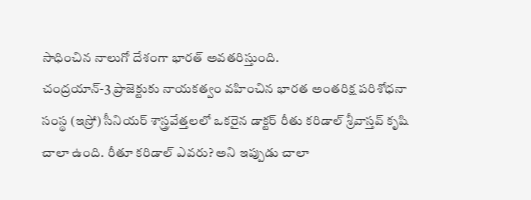సాధించిన నాలుగో దేశంగా భారత్ అవతరిస్తుంది.
చంద్రయాన్-3 ప్రాజెక్టుకు నాయకత్వం వహించిన భారత అంతరిక్ష పరిశోధనా సంస్థ (ఇస్రో) సీనియర్ శాస్త్రవేత్తలలో ఒకరైన డాక్టర్ రీతు కరిడాల్ శ్రీవాస్తవ్ కృషి చాలా ఉంది. రీతూ కరిడాల్ ఎవరు? అని ఇప్పుడు చాలా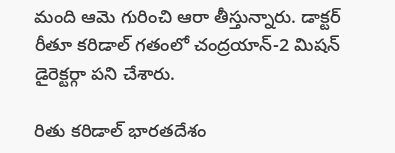మంది ఆమె గురించి ఆరా తీస్తున్నారు. డాక్టర్ రీతూ కరిడాల్ గతంలో చంద్రయాన్-2 మిషన్ డైరెక్టర్గా పని చేశారు.

రితు కరిడాల్ భారతదేశం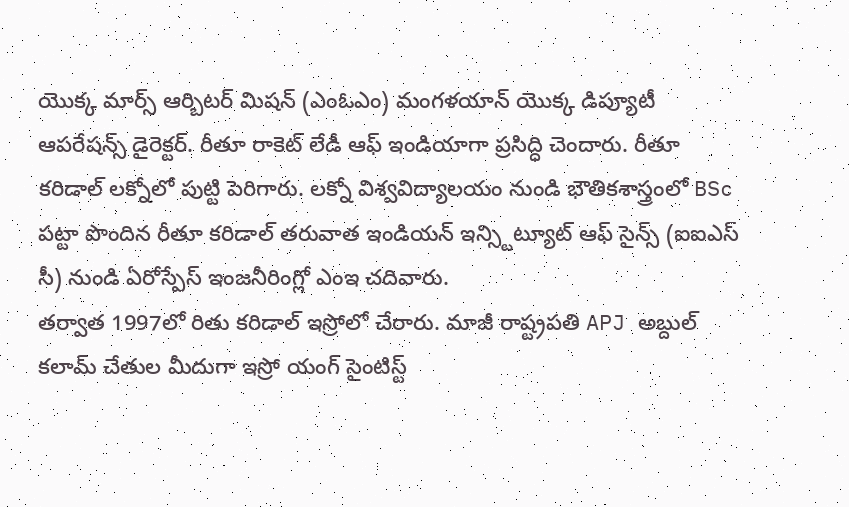యొక్క మార్స్ ఆర్బిటర్ మిషన్ (ఎంఓఎం) మంగళయాన్ యొక్క డిప్యూటీ ఆపరేషన్స్ డైరెక్టర్. రీతూ రాకెట్ లేడీ ఆఫ్ ఇండియాగా ప్రసిద్ధి చెందారు. రీతూ కరిడాల్ లక్నోలో పుట్టి పెరిగారు. లక్నో విశ్వవిద్యాలయం నుండి భౌతికశాస్త్రంలో BSc పట్టా పొందిన రీతూ కరిడాల్ తరువాత ఇండియన్ ఇన్స్టిట్యూట్ ఆఫ్ సైన్స్ (ఐఐఎస్ సీ) నుండి ఏరోస్పేస్ ఇంజనీరింగ్లో ఎంఇ చదివారు.
తర్వాత 1997లో రితు కరిడాల్ ఇస్రోలో చేరారు. మాజీ రాష్ట్రపతి APJ అబ్దుల్ కలామ్ చేతుల మీదుగా ఇస్రో యంగ్ సైంటిస్ట్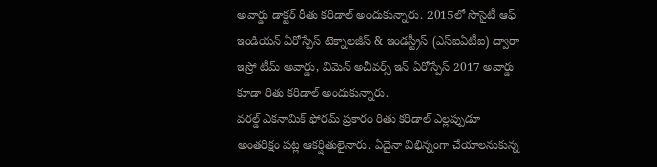అవార్డు డాక్టర్ రీతు కరిడాల్ అందుకున్నారు. 2015లో సొసైటీ ఆఫ్ ఇండియన్ ఏరోస్పేస్ టెక్నాలజీస్ & ఇండస్ట్రీస్ (ఎస్ఐఏటీఐ) ద్వారా ఇస్రో టీమ్ అవార్డు, విమెన్ అచీవర్స్ ఇన్ ఏరోస్పేస్ 2017 అవార్డు కూడా రితు కరిడాల్ అందుకున్నారు.
వరల్డ్ ఎకనామిక్ ఫోరమ్ ప్రకారం రితు కరిడాల్ ఎల్లప్పుడూ అంతరిక్షం పట్ల ఆకర్షితులైనారు. ఏదైనా విభిన్నంగా చేయాలనుకున్న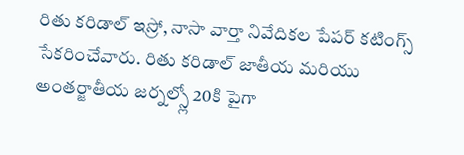రితు కరిడాల్ ఇస్రో, నాసా వార్తా నివేదికల పేపర్ కటింగ్స్ సేకరించేవారు. రితు కరిడాల్ జాతీయ మరియు అంతర్జాతీయ జర్నల్స్లో 20కి పైగా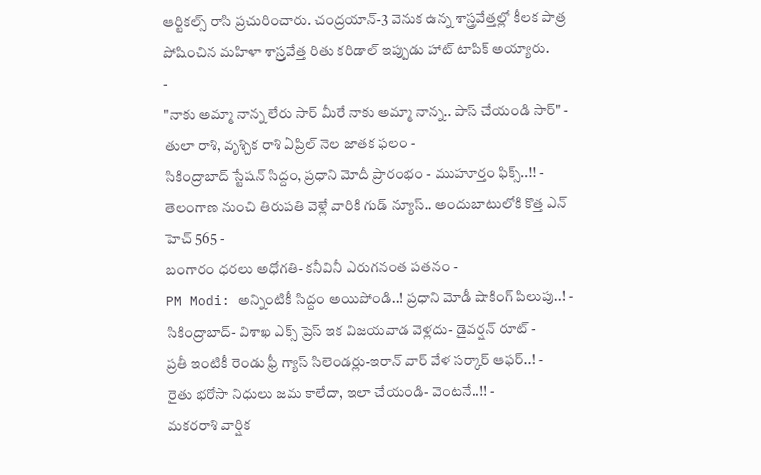ఆర్టికల్స్ రాసి ప్రచురించారు. చంద్రయాన్-3 వెనుక ఉన్న శాస్త్రవేత్తల్లో కీలక పాత్ర పోషించిన మహిళా శాస్ర్తవేత్త రితు కరిడాల్ ఇప్పుడు హాట్ టాపిక్ అయ్యారు.
-
"నాకు అమ్మా నాన్న లేరు సార్ మీరే నాకు అమ్మా నాన్న.. పాస్ చేయండి సార్" -
తులా రాశి, వృశ్చిక రాశి ఏప్రిల్ నెల జాతక ఫలం -
సికింద్రాబాద్ స్టేషన్ సిద్దం, ప్రధాని మోదీ ప్రారంభం - ముహూర్తం ఫిక్స్..!! -
తెలంగాణ నుంచి తిరుపతి వెళ్లే వారికి గుడ్ న్యూస్.. అందుబాటులోకి కొత్త ఎన్ హెచ్ 565 -
బంగారం ధరలు అధోగతి- కనీవినీ ఎరుగనంత పతనం -
PM Modi: అన్నింటికీ సిద్దం అయిపోండి..! ప్రధాని మోడీ షాకింగ్ పిలుపు..! -
సికింద్రాబాద్- విశాఖ ఎక్స్ ప్రెస్ ఇక విజయవాడ వెళ్లదు- డైవర్షన్ రూట్ -
ప్రతీ ఇంటికీ రెండు ఫ్రీ గ్యాస్ సిలెండర్లు-ఇరాన్ వార్ వేళ సర్కార్ ఆఫర్..! -
రైతు భరోసా నిధులు జమ కాలేదా, ఇలా చేయండి- వెంటనే..!! -
మకరరాశి వార్షిక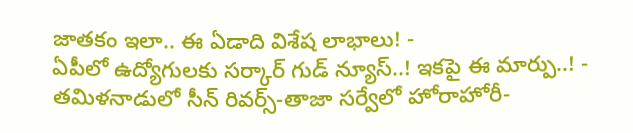జాతకం ఇలా.. ఈ ఏడాది విశేష లాభాలు! -
ఏపీలో ఉద్యోగులకు సర్కార్ గుడ్ న్యూస్..! ఇకపై ఈ మార్పు..! -
తమిళనాడులో సీన్ రివర్స్-తాజా సర్వేలో హోరాహోరీ-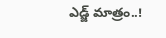ఎడ్జ్ మాత్రం..!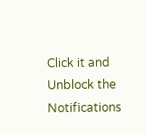Click it and Unblock the Notifications